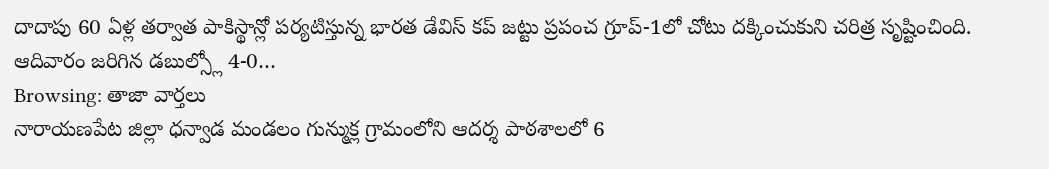దాదాపు 60 ఏళ్ల తర్వాత పాకిస్థాన్లో పర్యటిస్తున్న భారత డేవిస్ కప్ జట్టు ప్రపంచ గ్రూప్-1లో చోటు దక్కించుకుని చరిత్ర సృష్టించింది. ఆదివారం జరిగిన డబుల్స్లో 4-0…
Browsing: తాజా వార్తలు
నారాయణపేట జిల్లా ధన్వాడ మండలం గున్ముక్ల గ్రామంలోని ఆదర్శ పాఠశాలలో 6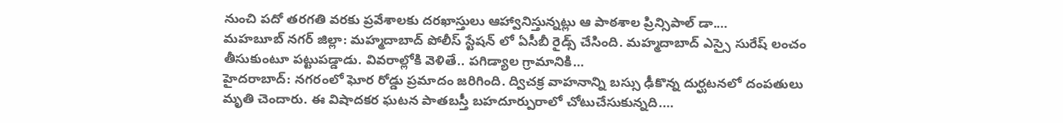నుంచి పదో తరగతి వరకు ప్రవేశాలకు దరఖాస్తులు ఆహ్వానిస్తున్నట్లు ఆ పాఠశాల ప్రిన్సిపాల్ డా.…
మహబూబ్ నగర్ జిల్లా: మహ్మదాబాద్ పోలీస్ స్టేషన్ లో ఏసీబీ రైడ్స్ చేసింది. మహ్మదాబాద్ ఎస్సై సురేష్ లంచం తీసుకుంటూ పట్టుపడ్డాడు. వివరాల్లోకి వెళితే.. పగిడ్యాల గ్రామానికి…
హైదరాబాద్: నగరంలో ఘోర రోడ్డు ప్రమాదం జరిగింది. ద్విచక్ర వాహనాన్ని బస్సు ఢీకొన్న దుర్ఘటనలో దంపతులు మృతి చెందారు. ఈ విషాదకర ఘటన పాతబస్తీ బహదూర్పురాలో చోటుచేసుకున్నది.…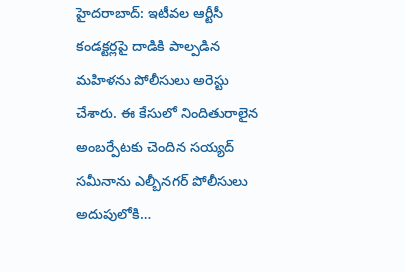హైదరాబాద్: ఇటీవల ఆర్టీసీ కండక్టర్లపై దాడికి పాల్పడిన మహిళను పోలీసులు అరెస్టు చేశారు. ఈ కేసులో నిందితురాలైన అంబర్పేటకు చెందిన సయ్యద్ సమీనాను ఎల్బీనగర్ పోలీసులు అదుపులోకి…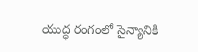యుద్ధ రంగంలో సైన్యానికి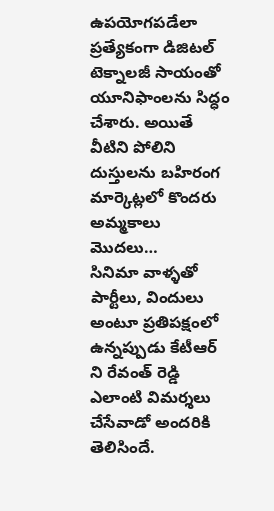ఉపయోగపడేలా ప్రత్యేకంగా డిజిటల్ టెక్నాలజీ సాయంతో యూనిఫాంలను సిద్ధం చేశారు. అయితే వీటిని పోలిని దుస్తులను బహిరంగ మార్కెట్లలో కొందరు అమ్మకాలు మొదలు…
సినిమా వాళ్ళతో పార్టీలు, విందులు అంటూ ప్రతిపక్షంలో ఉన్నప్పుడు కేటీఆర్ ని రేవంత్ రెడ్డి ఎలాంటి విమర్శలు చేసేవాడో అందరికి తెలిసిందే.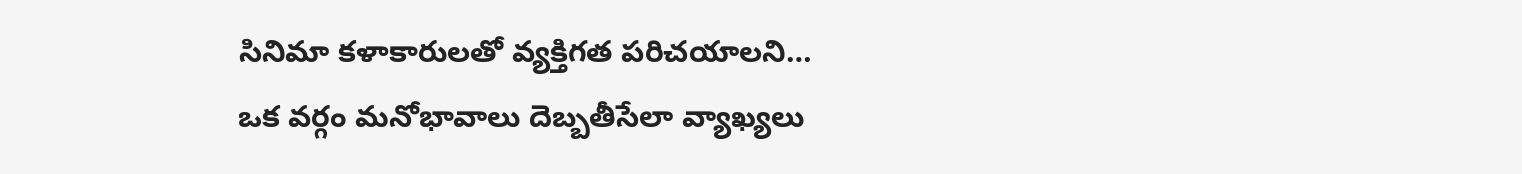సినిమా కళాకారులతో వ్యక్తిగత పరిచయాలని…
ఒక వర్గం మనోభావాలు దెబ్బతీసేలా వ్యాఖ్యలు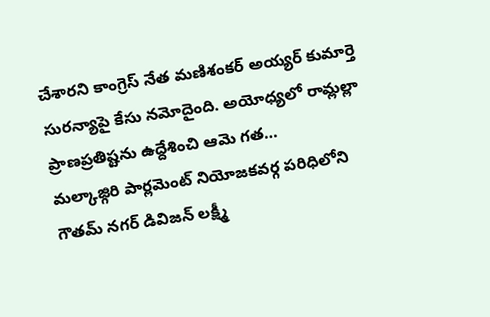చేశారని కాంగ్రెస్ నేత మణిశంకర్ అయ్యర్ కుమార్తె సురన్యాపై కేసు నమోదైంది. అయోధ్యలో రామ్లల్లా ప్రాణప్రతిష్టను ఉద్దేశించి ఆమె గత…
మల్కాజ్గిరి పార్లమెంట్ నియోజకవర్గ పరిధిలోని గౌతమ్ నగర్ డివిజన్ లక్ష్మీ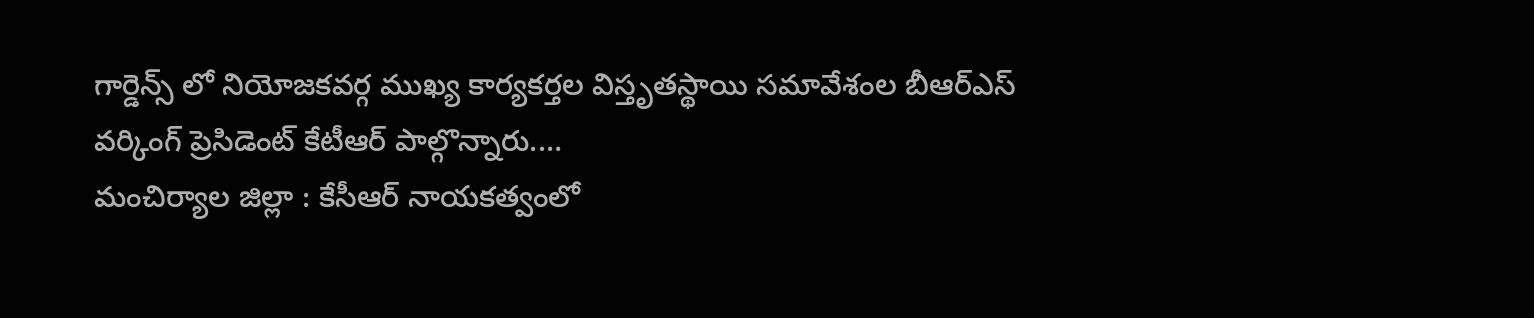గార్డెన్స్ లో నియోజకవర్గ ముఖ్య కార్యకర్తల విస్తృతస్థాయి సమావేశంల బీఆర్ఎస్ వర్కింగ్ ప్రెసిడెంట్ కేటీఆర్ పాల్గొన్నారు.…
మంచిర్యాల జిల్లా : కేసీఆర్ నాయకత్వంలో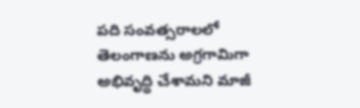పది సంవత్సరాలలో తెలంగాణను అగ్రగామిగా అభివృద్ధి చేశామని మాజీ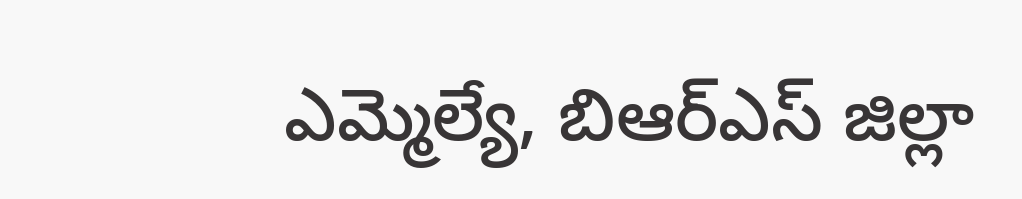ఎమ్మెల్యే, బిఆర్ఎస్ జిల్లా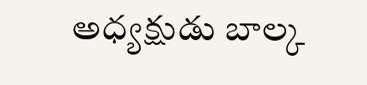అధ్యక్షుడు బాల్క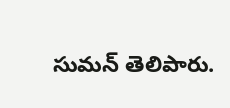సుమన్ తెలిపారు.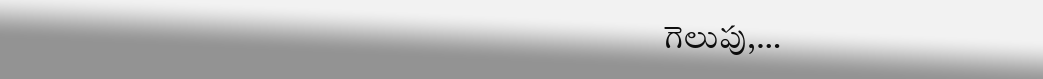గెలుపు,…